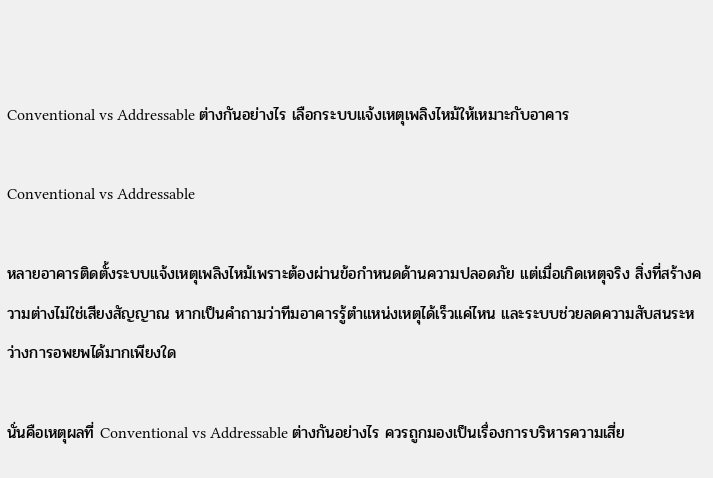Conventional vs Addressable ต่างกันอย่างไร เลือกระบบแจ้งเหตุเพลิงไหม้ให้เหมาะกับอาคาร

Conventional vs Addressable

หลายอาคารติดตั้งระบบแจ้งเหตุเพลิงไหม้เพราะต้องผ่านข้อกำหนดด้านความปลอดภัย แต่เมื่อเกิดเหตุจริง สิ่งที่สร้างความต่างไม่ใช่เสียงสัญญาณ หากเป็นคำถามว่าทีมอาคารรู้ตำแหน่งเหตุได้เร็วแค่ไหน และระบบช่วยลดความสับสนระหว่างการอพยพได้มากเพียงใด

นั่นคือเหตุผลที่ Conventional vs Addressable ต่างกันอย่างไร ควรถูกมองเป็นเรื่องการบริหารความเสี่ย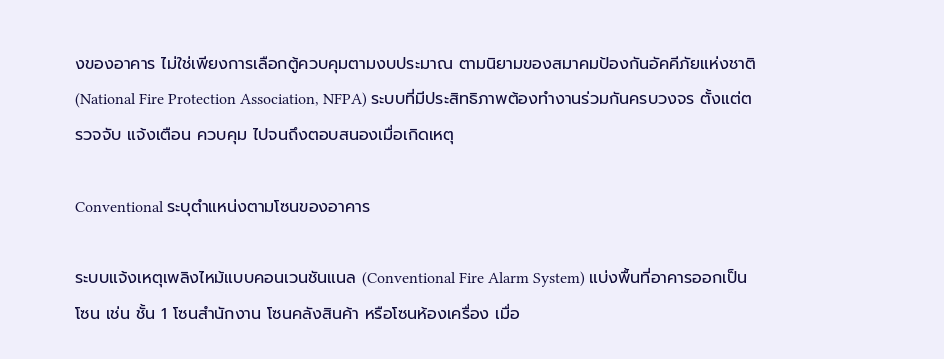งของอาคาร ไม่ใช่เพียงการเลือกตู้ควบคุมตามงบประมาณ ตามนิยามของสมาคมป้องกันอัคคีภัยแห่งชาติ (National Fire Protection Association, NFPA) ระบบที่มีประสิทธิภาพต้องทำงานร่วมกันครบวงจร ตั้งแต่ตรวจจับ แจ้งเตือน ควบคุม ไปจนถึงตอบสนองเมื่อเกิดเหตุ

Conventional ระบุตำแหน่งตามโซนของอาคาร

ระบบแจ้งเหตุเพลิงไหม้แบบคอนเวนชันแนล (Conventional Fire Alarm System) แบ่งพื้นที่อาคารออกเป็นโซน เช่น ชั้น 1 โซนสำนักงาน โซนคลังสินค้า หรือโซนห้องเครื่อง เมื่อ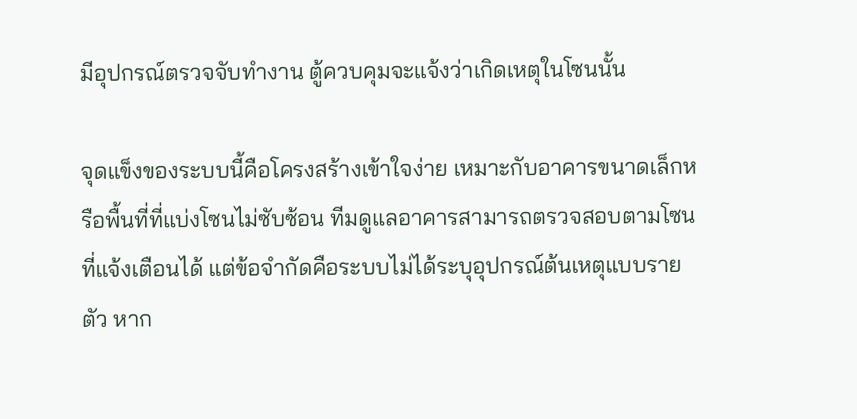มีอุปกรณ์ตรวจจับทำงาน ตู้ควบคุมจะแจ้งว่าเกิดเหตุในโซนนั้น

จุดแข็งของระบบนี้คือโครงสร้างเข้าใจง่าย เหมาะกับอาคารขนาดเล็กหรือพื้นที่ที่แบ่งโซนไม่ซับซ้อน ทีมดูแลอาคารสามารถตรวจสอบตามโซนที่แจ้งเตือนได้ แต่ข้อจำกัดคือระบบไม่ได้ระบุอุปกรณ์ต้นเหตุแบบรายตัว หาก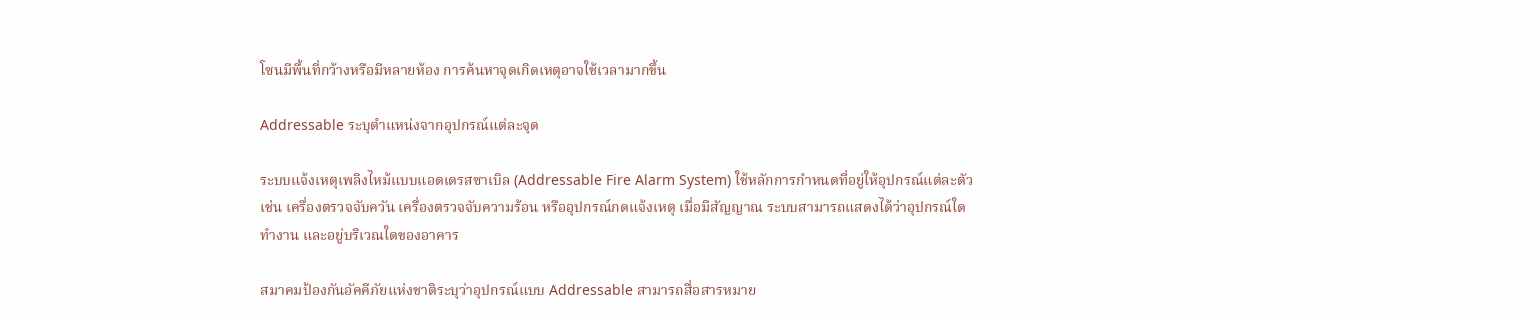โซนมีพื้นที่กว้างหรือมีหลายห้อง การค้นหาจุดเกิดเหตุอาจใช้เวลามากขึ้น

Addressable ระบุตำแหน่งจากอุปกรณ์แต่ละจุด

ระบบแจ้งเหตุเพลิงไหม้แบบแอดเดรสซาเบิล (Addressable Fire Alarm System) ใช้หลักการกำหนดที่อยู่ให้อุปกรณ์แต่ละตัว เช่น เครื่องตรวจจับควัน เครื่องตรวจจับความร้อน หรืออุปกรณ์กดแจ้งเหตุ เมื่อมีสัญญาณ ระบบสามารถแสดงได้ว่าอุปกรณ์ใดทำงาน และอยู่บริเวณใดของอาคาร

สมาคมป้องกันอัคคีภัยแห่งชาติระบุว่าอุปกรณ์แบบ Addressable สามารถสื่อสารหมาย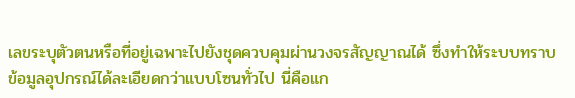เลขระบุตัวตนหรือที่อยู่เฉพาะไปยังชุดควบคุมผ่านวงจรสัญญาณได้ ซึ่งทำให้ระบบทราบข้อมูลอุปกรณ์ได้ละเอียดกว่าแบบโซนทั่วไป นี่คือแก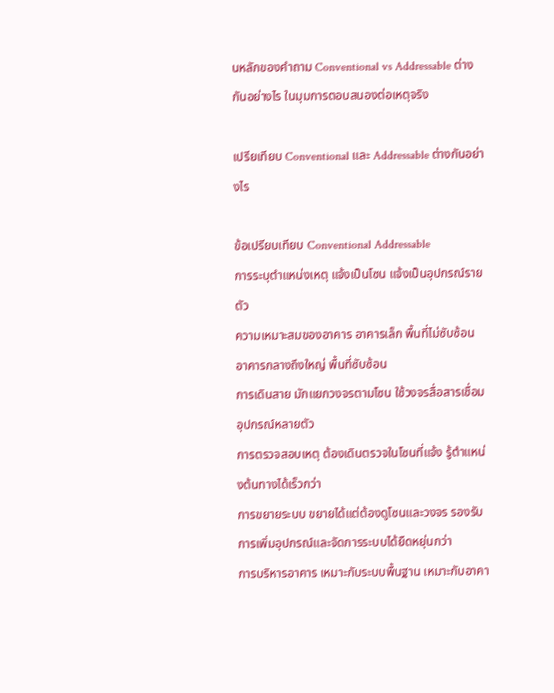นหลักของคำถาม Conventional vs Addressable ต่างกันอย่างไร ในมุมการตอบสนองต่อเหตุจริง

เปรียเทียบ Conventional และ Addressable ต่างกันอย่างไร

ข้อเปรียบเทียบ Conventional Addressable
การระบุตำแหน่งเหตุ แจ้งเป็นโซน แจ้งเป็นอุปกรณ์รายตัว
ความเหมาะสมของอาคาร อาคารเล็ก พื้นที่ไม่ซับซ้อน อาคารกลางถึงใหญ่ พื้นที่ซับซ้อน
การเดินสาย มักแยกวงจรตามโซน ใช้วงจรสื่อสารเชื่อมอุปกรณ์หลายตัว
การตรวจสอบเหตุ ต้องเดินตรวจในโซนที่แจ้ง รู้ตำแหน่งต้นทางได้เร็วกว่า
การขยายระบบ ขยายได้แต่ต้องดูโซนและวงจร รองรับการเพิ่มอุปกรณ์และจัดการระบบได้ยืดหยุ่นกว่า
การบริหารอาคาร เหมาะกับระบบพื้นฐาน เหมาะกับอาคา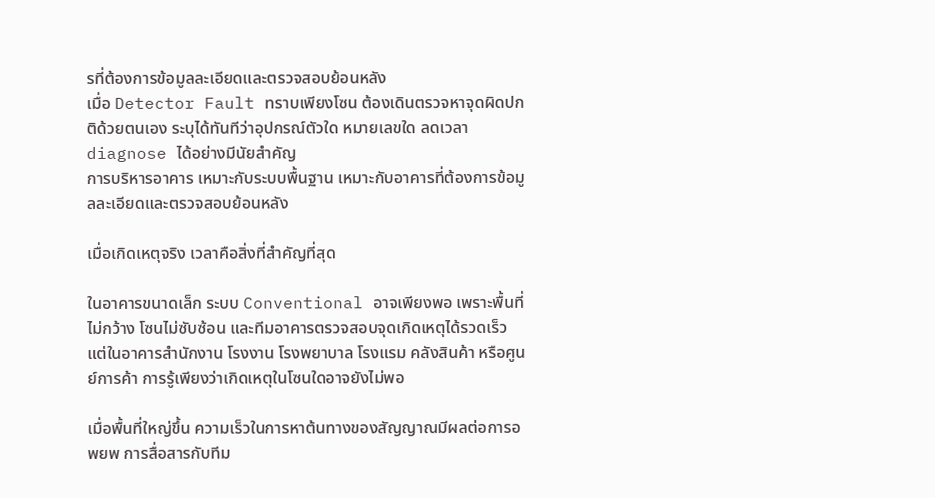รที่ต้องการข้อมูลละเอียดและตรวจสอบย้อนหลัง
เมื่อ Detector Fault ทราบเพียงโซน ต้องเดินตรวจหาจุดผิดปกติด้วยตนเอง ระบุได้ทันทีว่าอุปกรณ์ตัวใด หมายเลขใด ลดเวลา diagnose ได้อย่างมีนัยสำคัญ
การบริหารอาคาร เหมาะกับระบบพื้นฐาน เหมาะกับอาคารที่ต้องการข้อมูลละเอียดและตรวจสอบย้อนหลัง

เมื่อเกิดเหตุจริง เวลาคือสิ่งที่สำคัญที่สุด

ในอาคารขนาดเล็ก ระบบ Conventional อาจเพียงพอ เพราะพื้นที่ไม่กว้าง โซนไม่ซับซ้อน และทีมอาคารตรวจสอบจุดเกิดเหตุได้รวดเร็ว แต่ในอาคารสำนักงาน โรงงาน โรงพยาบาล โรงแรม คลังสินค้า หรือศูนย์การค้า การรู้เพียงว่าเกิดเหตุในโซนใดอาจยังไม่พอ

เมื่อพื้นที่ใหญ่ขึ้น ความเร็วในการหาต้นทางของสัญญาณมีผลต่อการอพยพ การสื่อสารกับทีม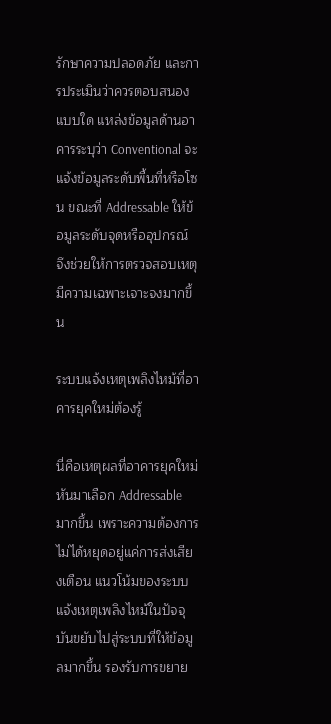รักษาความปลอดภัย และการประเมินว่าควรตอบสนองแบบใด แหล่งข้อมูลด้านอาคารระบุว่า Conventional จะแจ้งข้อมูลระดับพื้นที่หรือโซน ขณะที่ Addressable ให้ข้อมูลระดับจุดหรืออุปกรณ์ จึงช่วยให้การตรวจสอบเหตุมีความเฉพาะเจาะจงมากขึ้น

ระบบแจ้งเหตุเพลิงไหม้ที่อาคารยุคใหม่ต้องรู้

นี่คือเหตุผลที่อาคารยุคใหม่หันมาเลือก Addressable มากขึ้น เพราะความต้องการไม่ได้หยุดอยู่แค่การส่งเสียงเตือน แนวโน้มของระบบแจ้งเหตุเพลิงไหม้ในปัจจุบันขยับไปสู่ระบบที่ให้ข้อมูลมากขึ้น รองรับการขยาย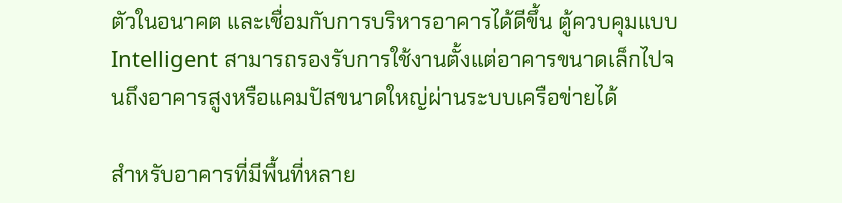ตัวในอนาคต และเชื่อมกับการบริหารอาคารได้ดีขึ้น ตู้ควบคุมแบบ Intelligent สามารถรองรับการใช้งานตั้งแต่อาคารขนาดเล็กไปจนถึงอาคารสูงหรือแคมปัสขนาดใหญ่ผ่านระบบเครือข่ายได้

สำหรับอาคารที่มีพื้นที่หลาย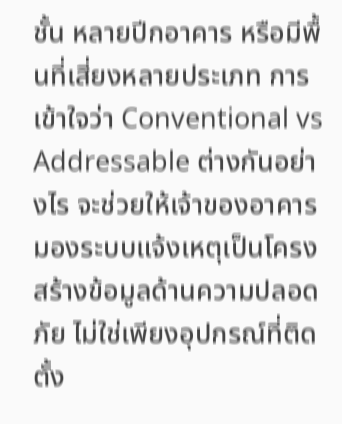ชั้น หลายปีกอาคาร หรือมีพื้นที่เสี่ยงหลายประเภท การเข้าใจว่า Conventional vs Addressable ต่างกันอย่างไร จะช่วยให้เจ้าของอาคารมองระบบแจ้งเหตุเป็นโครงสร้างข้อมูลด้านความปลอดภัย ไม่ใช่เพียงอุปกรณ์ที่ติดตั้ง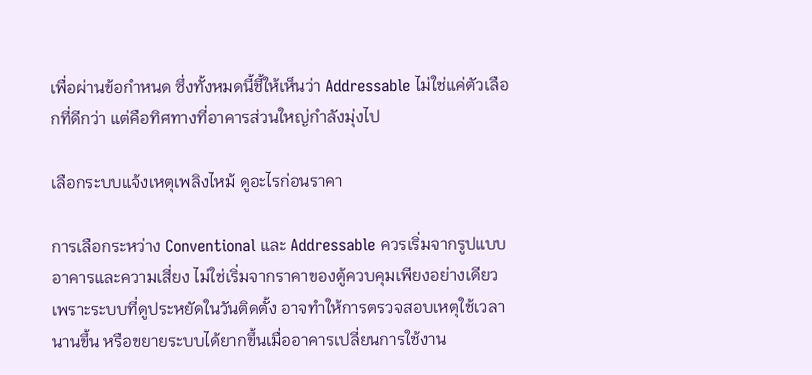เพื่อผ่านข้อกำหนด ซึ่งทั้งหมดนี้ชี้ให้เห็นว่า Addressable ไม่ใช่แค่ตัวเลือกที่ดีกว่า แต่คือทิศทางที่อาคารส่วนใหญ่กำลังมุ่งไป

เลือกระบบแจ้งเหตุเพลิงไหม้ ดูอะไรก่อนราคา

การเลือกระหว่าง Conventional และ Addressable ควรเริ่มจากรูปแบบอาคารและความเสี่ยง ไม่ใช่เริ่มจากราคาของตู้ควบคุมเพียงอย่างเดียว เพราะระบบที่ดูประหยัดในวันติดตั้ง อาจทำให้การตรวจสอบเหตุใช้เวลานานขึ้น หรือขยายระบบได้ยากขึ้นเมื่ออาคารเปลี่ยนการใช้งาน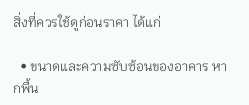สิ่งที่ควรใช้ดูก่อนราคา ได้แก่

  • ขนาดและความซับซ้อนของอาคาร หากพื้น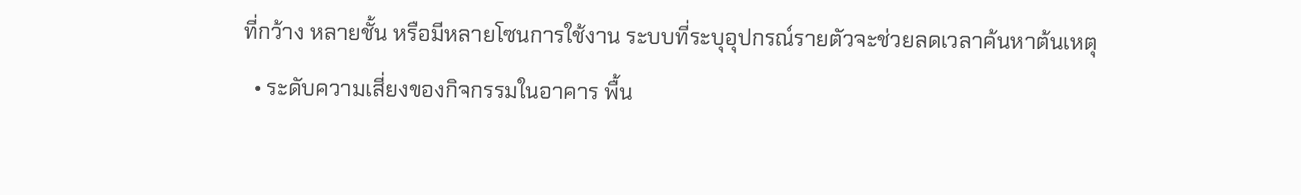ที่กว้าง หลายชั้น หรือมีหลายโซนการใช้งาน ระบบที่ระบุอุปกรณ์รายตัวจะช่วยลดเวลาค้นหาต้นเหตุ
  • ระดับความเสี่ยงของกิจกรรมในอาคาร พื้น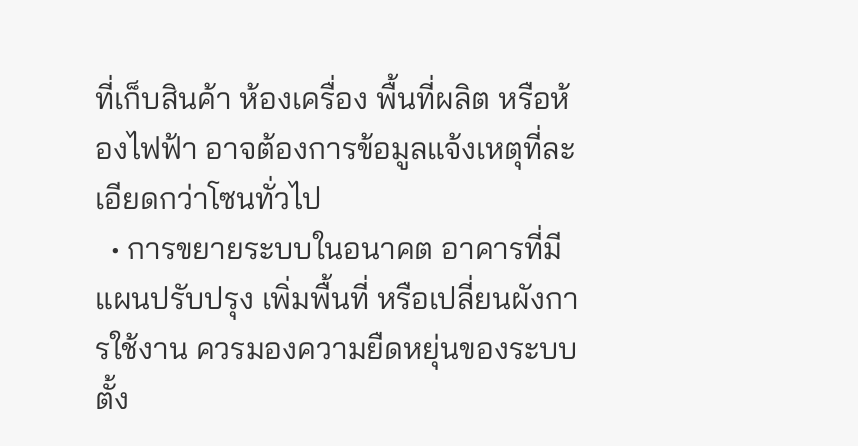ที่เก็บสินค้า ห้องเครื่อง พื้นที่ผลิต หรือห้องไฟฟ้า อาจต้องการข้อมูลแจ้งเหตุที่ละเอียดกว่าโซนทั่วไป
  • การขยายระบบในอนาคต อาคารที่มีแผนปรับปรุง เพิ่มพื้นที่ หรือเปลี่ยนผังการใช้งาน ควรมองความยืดหยุ่นของระบบตั้ง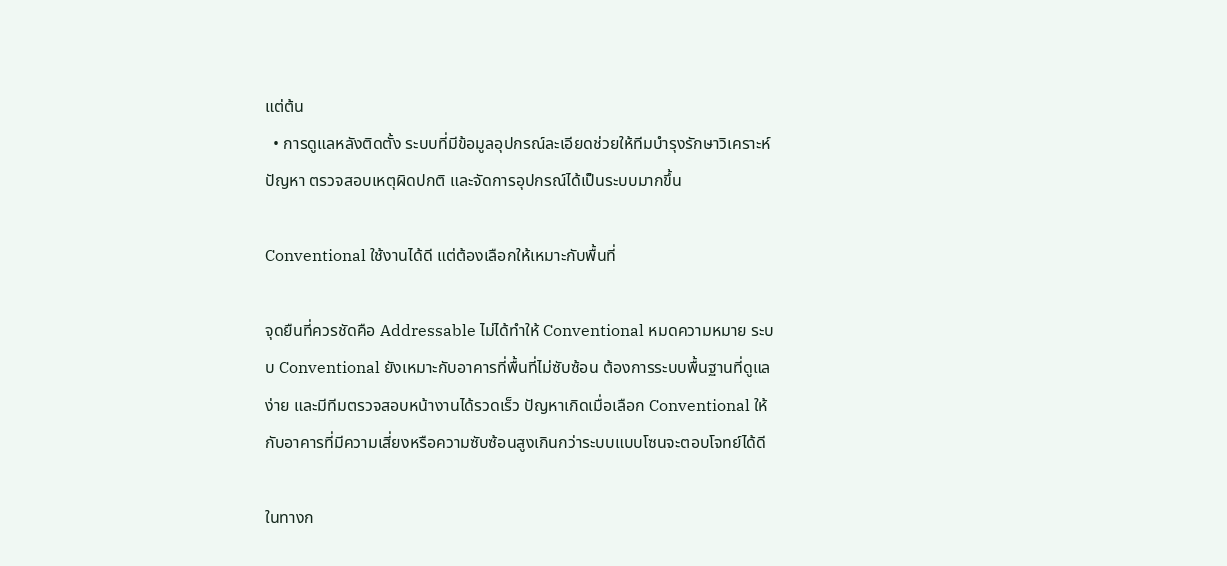แต่ต้น
  • การดูแลหลังติดตั้ง ระบบที่มีข้อมูลอุปกรณ์ละเอียดช่วยให้ทีมบำรุงรักษาวิเคราะห์ปัญหา ตรวจสอบเหตุผิดปกติ และจัดการอุปกรณ์ได้เป็นระบบมากขึ้น

Conventional ใช้งานได้ดี แต่ต้องเลือกให้เหมาะกับพื้นที่

จุดยืนที่ควรชัดคือ Addressable ไม่ได้ทำให้ Conventional หมดความหมาย ระบบ Conventional ยังเหมาะกับอาคารที่พื้นที่ไม่ซับซ้อน ต้องการระบบพื้นฐานที่ดูแลง่าย และมีทีมตรวจสอบหน้างานได้รวดเร็ว ปัญหาเกิดเมื่อเลือก Conventional ให้กับอาคารที่มีความเสี่ยงหรือความซับซ้อนสูงเกินกว่าระบบแบบโซนจะตอบโจทย์ได้ดี

ในทางก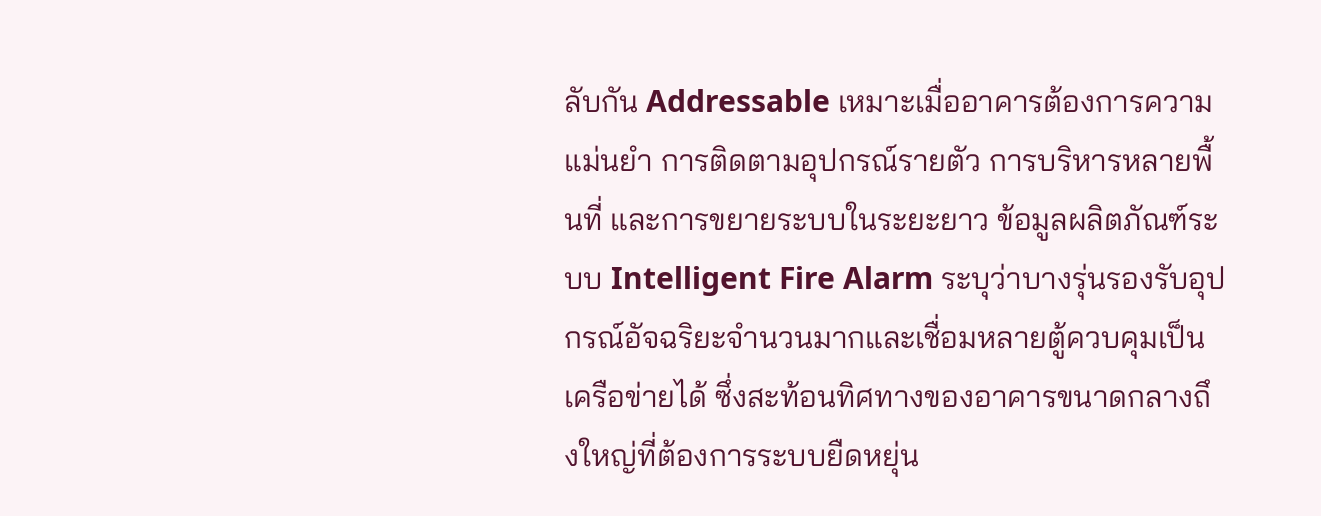ลับกัน Addressable เหมาะเมื่ออาคารต้องการความแม่นยำ การติดตามอุปกรณ์รายตัว การบริหารหลายพื้นที่ และการขยายระบบในระยะยาว ข้อมูลผลิตภัณฑ์ระบบ Intelligent Fire Alarm ระบุว่าบางรุ่นรองรับอุปกรณ์อัจฉริยะจำนวนมากและเชื่อมหลายตู้ควบคุมเป็นเครือข่ายได้ ซึ่งสะท้อนทิศทางของอาคารขนาดกลางถึงใหญ่ที่ต้องการระบบยืดหยุ่น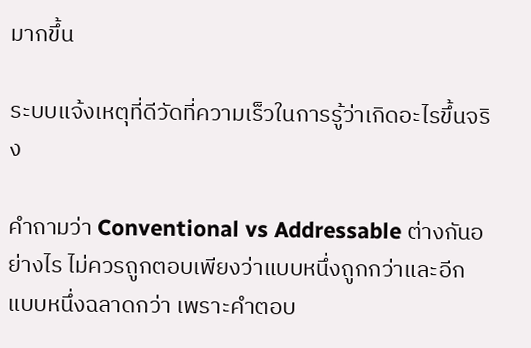มากขึ้น

ระบบแจ้งเหตุที่ดีวัดที่ความเร็วในการรู้ว่าเกิดอะไรขึ้นจริง

คำถามว่า Conventional vs Addressable ต่างกันอย่างไร ไม่ควรถูกตอบเพียงว่าแบบหนึ่งถูกกว่าและอีกแบบหนึ่งฉลาดกว่า เพราะคำตอบ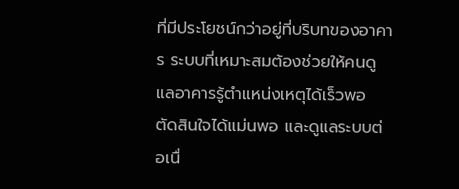ที่มีประโยชน์กว่าอยู่ที่บริบทของอาคาร ระบบที่เหมาะสมต้องช่วยให้คนดูแลอาคารรู้ตำแหน่งเหตุได้เร็วพอ ตัดสินใจได้แม่นพอ และดูแลระบบต่อเนื่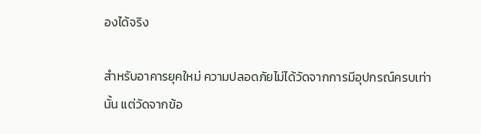องได้จริง

สำหรับอาคารยุคใหม่ ความปลอดภัยไม่ได้วัดจากการมีอุปกรณ์ครบเท่านั้น แต่วัดจากข้อ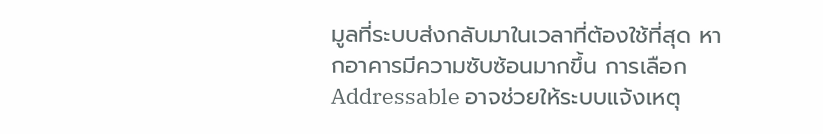มูลที่ระบบส่งกลับมาในเวลาที่ต้องใช้ที่สุด หากอาคารมีความซับซ้อนมากขึ้น การเลือก Addressable อาจช่วยให้ระบบแจ้งเหตุ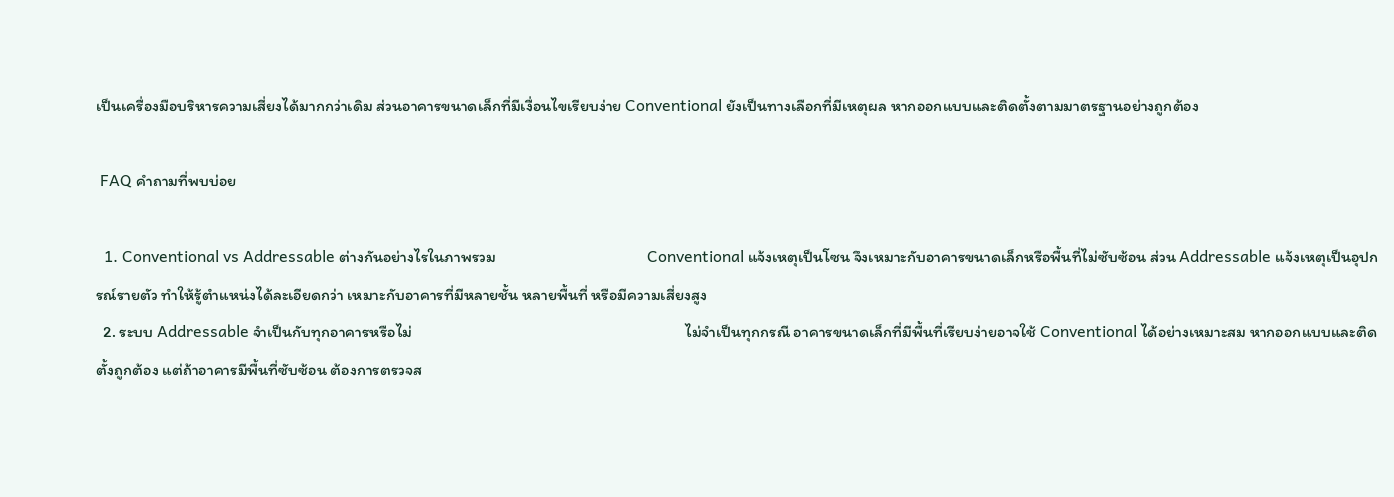เป็นเครื่องมือบริหารความเสี่ยงได้มากกว่าเดิม ส่วนอาคารขนาดเล็กที่มีเงื่อนไขเรียบง่าย Conventional ยังเป็นทางเลือกที่มีเหตุผล หากออกแบบและติดตั้งตามมาตรฐานอย่างถูกต้อง

 FAQ คำถามที่พบบ่อย

  1. Conventional vs Addressable ต่างกันอย่างไรในภาพรวม                                          Conventional แจ้งเหตุเป็นโซน จึงเหมาะกับอาคารขนาดเล็กหรือพื้นที่ไม่ซับซ้อน ส่วน Addressable แจ้งเหตุเป็นอุปกรณ์รายตัว ทำให้รู้ตำแหน่งได้ละเอียดกว่า เหมาะกับอาคารที่มีหลายชั้น หลายพื้นที่ หรือมีความเสี่ยงสูง
  2. ระบบ Addressable จำเป็นกับทุกอาคารหรือไม่                                                                            ไม่จำเป็นทุกกรณี อาคารขนาดเล็กที่มีพื้นที่เรียบง่ายอาจใช้ Conventional ได้อย่างเหมาะสม หากออกแบบและติดตั้งถูกต้อง แต่ถ้าอาคารมีพื้นที่ซับซ้อน ต้องการตรวจส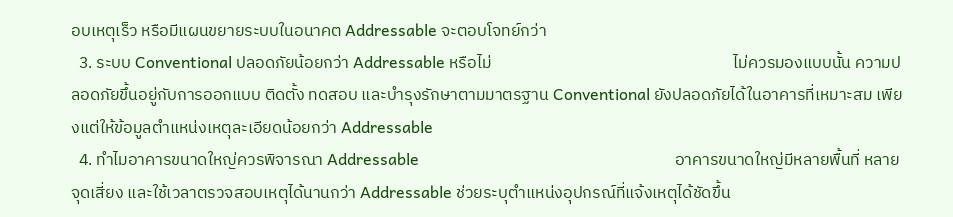อบเหตุเร็ว หรือมีแผนขยายระบบในอนาคต Addressable จะตอบโจทย์กว่า
  3. ระบบ Conventional ปลอดภัยน้อยกว่า Addressable หรือไม่                                                                ไม่ควรมองแบบนั้น ความปลอดภัยขึ้นอยู่กับการออกแบบ ติดตั้ง ทดสอบ และบำรุงรักษาตามมาตรฐาน Conventional ยังปลอดภัยได้ในอาคารที่เหมาะสม เพียงแต่ให้ข้อมูลตำแหน่งเหตุละเอียดน้อยกว่า Addressable
  4. ทำไมอาคารขนาดใหญ่ควรพิจารณา Addressable                                                                อาคารขนาดใหญ่มีหลายพื้นที่ หลายจุดเสี่ยง และใช้เวลาตรวจสอบเหตุได้นานกว่า Addressable ช่วยระบุตำแหน่งอุปกรณ์ที่แจ้งเหตุได้ชัดขึ้น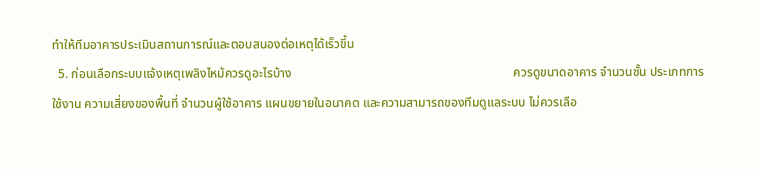ทำให้ทีมอาคารประเมินสถานการณ์และตอบสนองต่อเหตุได้เร็วขึ้น
  5. ก่อนเลือกระบบแจ้งเหตุเพลิงไหม้ควรดูอะไรบ้าง                                                                       ควรดูขนาดอาคาร จำนวนชั้น ประเภทการใช้งาน ความเสี่ยงของพื้นที่ จำนวนผู้ใช้อาคาร แผนขยายในอนาคต และความสามารถของทีมดูแลระบบ ไม่ควรเลือ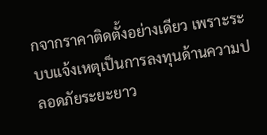กจากราคาติดตั้งอย่างเดียว เพราะระบบแจ้งเหตุเป็นการลงทุนด้านความปลอดภัยระยะยาว